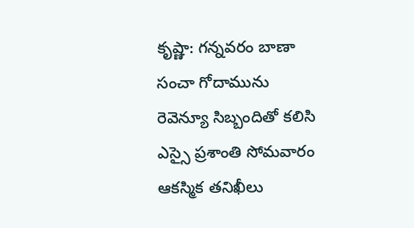కృష్ణా: గన్నవరం బాణా సంచా గోదామును రెవెన్యూ సిబ్బందితో కలిసి ఎస్సై ప్రశాంతి సోమవారం ఆకస్మిక తనిఖీలు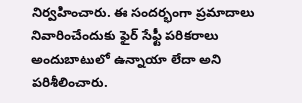నిర్వహించారు. ఈ సందర్భంగా ప్రమాదాలు నివారించేందుకు ఫైర్ సేఫ్టీ పరికరాలు అందుబాటులో ఉన్నాయా లేదా అని పరిశీలించారు.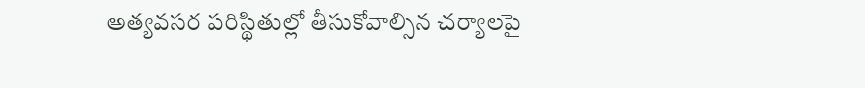అత్యవసర పరిస్థితుల్లో తీసుకోవాల్సిన చర్యాలపై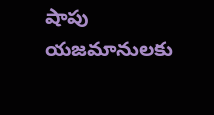షాపు యజమానులకు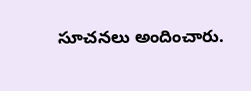సూచనలు అందించారు.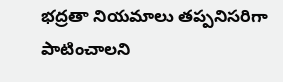భద్రతా నియమాలు తప్పనిసరిగా పాటించాలని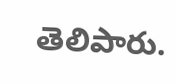తెలిపారు.